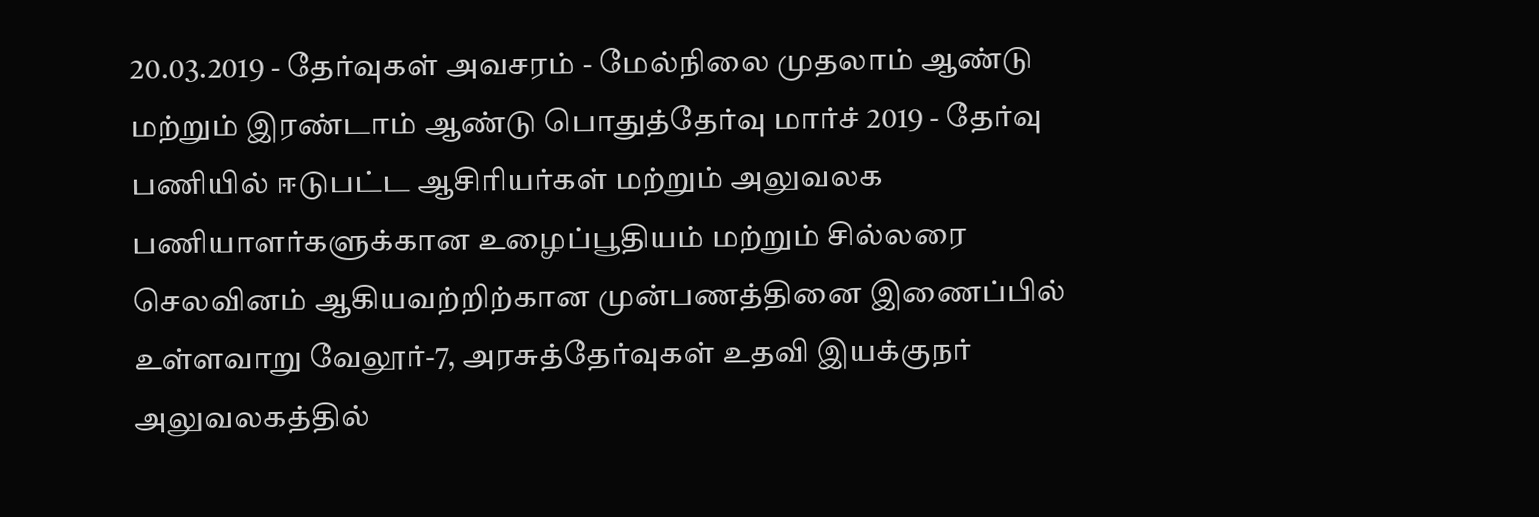20.03.2019 - தேர்வுகள் அவசரம் - மேல்நிலை முதலாம் ஆண்டு மற்றும் இரண்டாம் ஆண்டு பொதுத்தேர்வு மார்ச் 2019 - தேர்வு பணியில் ஈடுபட்ட ஆசிரியர்கள் மற்றும் அலுவலக பணியாளர்களுக்கான உழைப்பூதியம் மற்றும் சில்லரை செலவினம் ஆகியவற்றிற்கான முன்பணத்தினை இணைப்பில் உள்ளவாறு வேலூர்-7, அரசுத்தேர்வுகள் உதவி இயக்குநர் அலுவலகத்தில்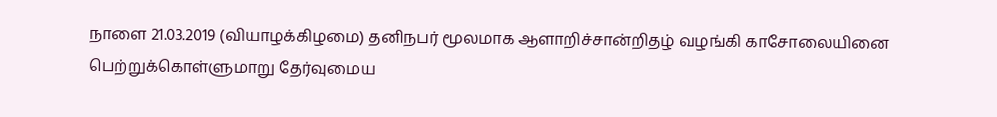நாளை 21.03.2019 (வியாழக்கிழமை) தனிநபர் மூலமாக ஆளாறிச்சான்றிதழ் வழங்கி காசோலையினை பெற்றுக்கொள்ளுமாறு தேர்வுமைய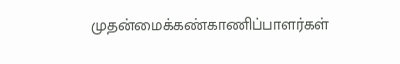முதன்மைக்கண்காணிப்பாளர்கள்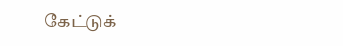கேட்டுக்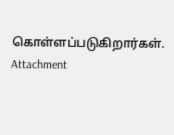கொள்ளப்படுகிறார்கள். Attachment